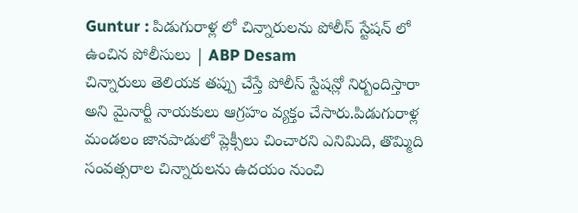Guntur : పిడుగురాళ్ల లో చిన్నారులను పోలీస్ స్టేషన్ లో ఉంచిన పోలీసులు | ABP Desam
చిన్నారులు తెలియక తప్పు చేస్తే పోలీస్ స్టేషన్లో నిర్బందిస్తారా అని మైనార్టీ నాయకులు ఆగ్రహం వ్యక్తం చేసారు.పిడుగురాళ్ల మండలం జానపాడులో ప్లెక్సీలు చించారని ఎనిమిది, తొమ్మిది సంవత్సరాల చిన్నారులను ఉదయం నుంచి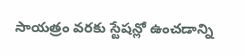సాయత్రం వరకు స్టేషన్లో ఉంచడాన్ని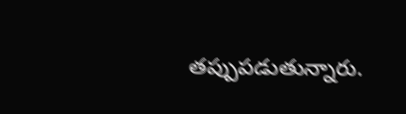తప్పుపడుతున్నారు.